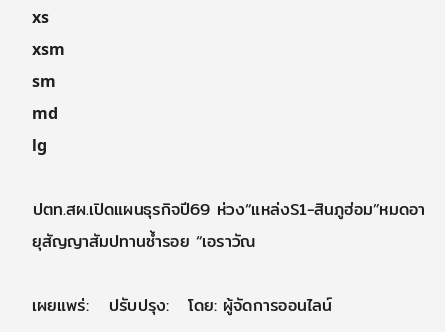xs
xsm
sm
md
lg

ปตท.สผ.เปิดแผนธุรกิจปี69 ห่วง“แหล่งS1-สินภูฮ่อม”หมดอายุสัญญาสัมปทานซ้ำรอย “เอราวัณ

เผยแพร่:   ปรับปรุง:   โดย: ผู้จัดการออนไลน์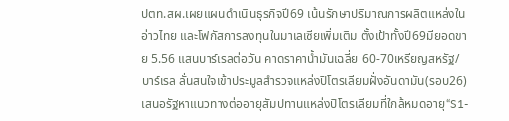ปตท.สผ.เผยแผนดำเนินธุรกิจปี69 เน้นรักษาปริมาณการผลิตแหล่งในอ่าวไทย และโฟกัสการลงทุนในมาเลเซียเพิ่มเติม ตั้งเป้าทั้งปี69มียอดขาย 5.56 แสนบาร์เรลต่อวัน คาดราคาน้ำมันเฉลี่ย 60-70เหรียญสหรัฐ/บาร์เรล ลั่นสนใจเข้าประมูลสำรวจแหล่งปิโตรเลียมฝั่งอันดามัน(รอบ26) เสนอรัฐหาแนวทางต่ออายุสัมปทานแหล่งปิโตรเลียมที่ใกล้หมดอายุ“S1-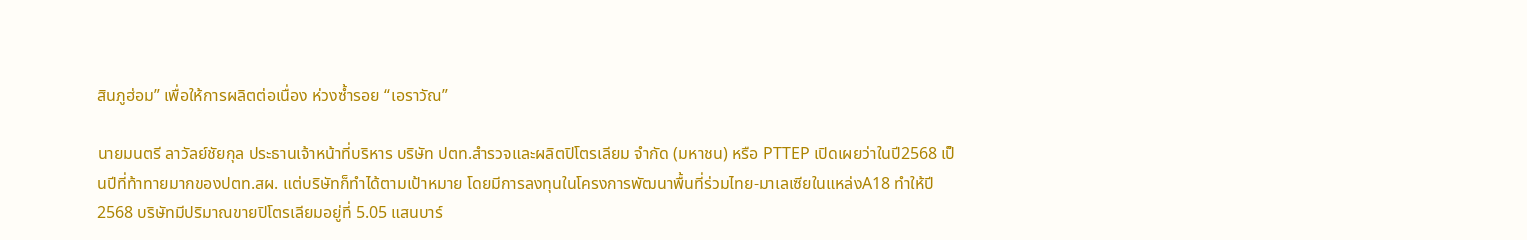สินภูฮ่อม” เพื่อให้การผลิตต่อเนื่อง ห่วงซ้ำรอย “เอราวัณ”

นายมนตรี ลาวัลย์ชัยกุล ประธานเจ้าหน้าที่บริหาร บริษัท ปตท.สำรวจและผลิตปิโตรเลียม จำกัด (มหาชน) หรือ PTTEP เปิดเผยว่าในปี2568 เป็นปีที่ท้าทายมากของปตท.สผ. แต่บริษัทก็ทำได้ตามเป้าหมาย โดยมีการลงทุนในโครงการพัฒนาพื้นที่ร่วมไทย-มาเลเซียในแหล่งA18 ทำให้ปี2568 บริษัทมีปริมาณขายปิโตรเลียมอยู่ที่ 5.05 แสนบาร์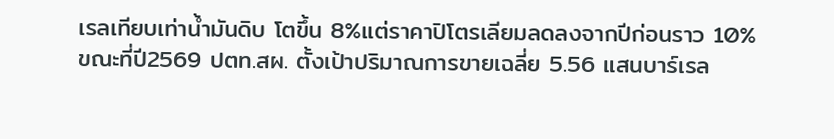เรลเทียบเท่าน้ำมันดิบ โตขึ้น 8%แต่ราคาปิโตรเลียมลดลงจากปีก่อนราว 10% ขณะที่ปี2569 ปตท.สผ. ตั้งเป้าปริมาณการขายเฉลี่ย 5.56 แสนบาร์เรล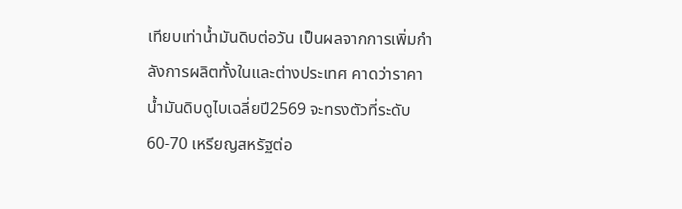เทียบเท่าน้ำมันดิบต่อวัน เป็นผลจากการเพิ่มกำลังการผลิตทั้งในและต่างประเทศ คาดว่าราคาน้ำมันดิบดูไบเฉลี่ยปี2569 จะทรงตัวที่ระดับ 60-70 เหรียญสหรัฐต่อ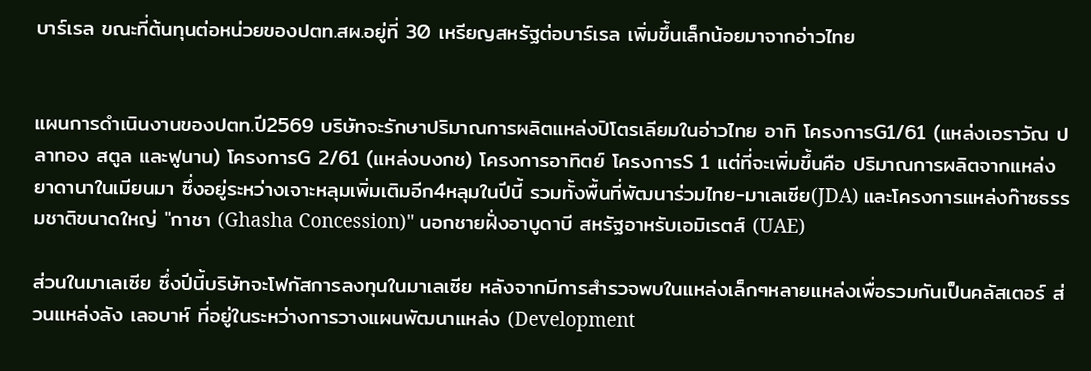บาร์เรล ขณะที่ต้นทุนต่อหน่วยของปตท.สผ.อยู่ที่ 30 เหรียญสหรัฐต่อบาร์เรล เพิ่มขึ้นเล็กน้อยมาจากอ่าวไทย


แผนการดำเนินงานของปตท.ปี2569 บริษัทจะรักษาปริมาณการผลิตแหล่งปิโตรเลียมในอ่าวไทย อาทิ โครงการG1/61 (แหล่งเอราวัณ ปลาทอง สตูล และฟูนาน) โครงการG 2/61 (แหล่งบงกช) โครงการอาทิตย์ โครงการS 1 แต่ที่จะเพิ่มขึ้นคือ ปริมาณการผลิตจากแหล่งยาดานาในเมียนมา ซึ่งอยู่ระหว่างเจาะหลุมเพิ่มเติมอีก4หลุมในปีนี้ รวมทั้งพื้นที่พัฒนาร่วมไทย-มาเลเซีย(JDA) และโครงการแหล่งก๊าซธรรมชาติขนาดใหญ่ "กาชา (Ghasha Concession)" นอกชายฝั่งอาบูดาบี สหรัฐอาหรับเอมิเรตส์ (UAE)

ส่วนในมาเลเซีย ซึ่งปีนี้บริษัทจะโฟกัสการลงทุนในมาเลเซีย หลังจากมีการสำรวจพบในแหล่งเล็กๆหลายแหล่งเพื่อรวมกันเป็นคลัสเตอร์ ส่วนแหล่งลัง เลอบาห์ ที่อยู่ในระหว่างการวางแผนพัฒนาแหล่ง (Development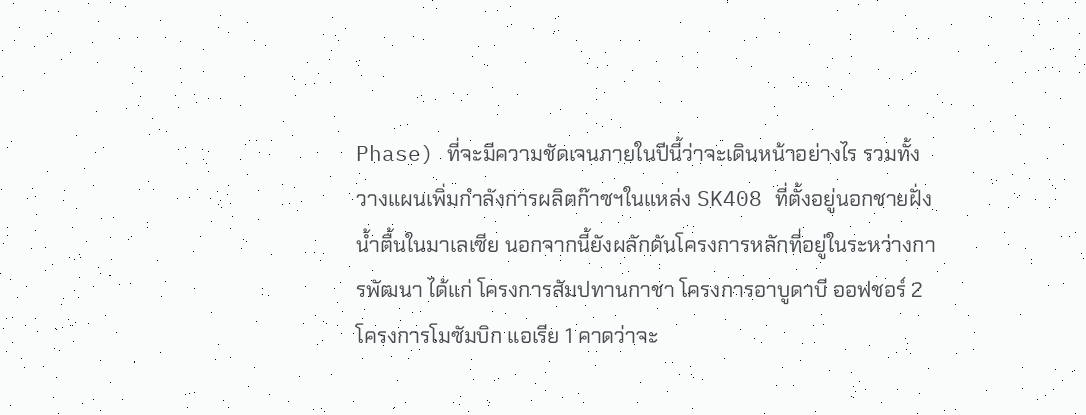Phase) ที่จะมีความชัดเจนภายในปีนี้ว่าจะเดินหน้าอย่างไร รวมทั้งวางแผนเพิ่มกำลังการผลิตก๊าซฯในแหล่ง SK408 ที่ตั้งอยู่นอกชายฝั่งน้ำตื้นในมาเลเซีย นอกจากนี้ยังผลักดันโครงการหลักที่อยู่ในระหว่างการพัฒนา ได้แก่ โครงการสัมปทานกาชา โครงการอาบูดาบี ออฟชอร์ 2 โครงการโมซัมบิก แอเรีย 1 คาดว่าจะ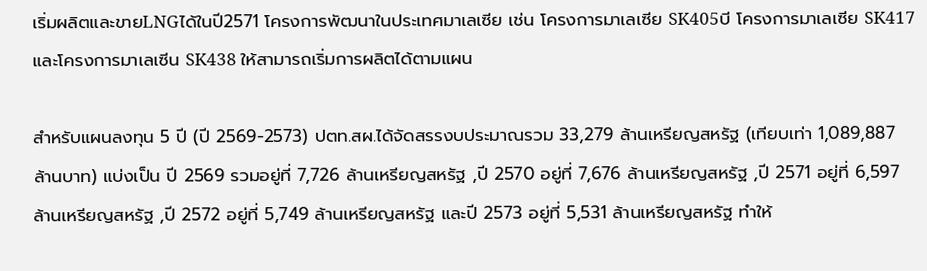เริ่มผลิตและขายLNGได้ในปี2571 โครงการพัฒนาในประเทศมาเลเซีย เช่น โครงการมาเลเซีย SK405บี โครงการมาเลเซีย SK417 และโครงการมาเลเซีน SK438 ให้สามารถเริ่มการผลิตได้ตามแผน

สำหรับแผนลงทุน 5 ปี (ปี 2569-2573) ปตท.สผ.ได้จัดสรรงบประมาณรวม 33,279 ล้านเหรียญสหรัฐ (เทียบเท่า 1,089,887 ล้านบาท) แบ่งเป็น ปี 2569 รวมอยู่ที่ 7,726 ล้านเหรียญสหรัฐ ,ปี 2570 อยู่ที่ 7,676 ล้านเหรียญสหรัฐ ,ปี 2571 อยู่ที่ 6,597 ล้านเหรียญสหรัฐ ,ปี 2572 อยู่ที่ 5,749 ล้านเหรียญสหรัฐ และปี 2573 อยู่ที่ 5,531 ล้านเหรียญสหรัฐ ทำให้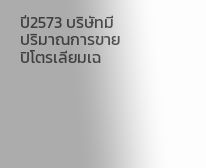ปี2573 บริษัทมีปริมาณการขายปิโตรเลียมเฉ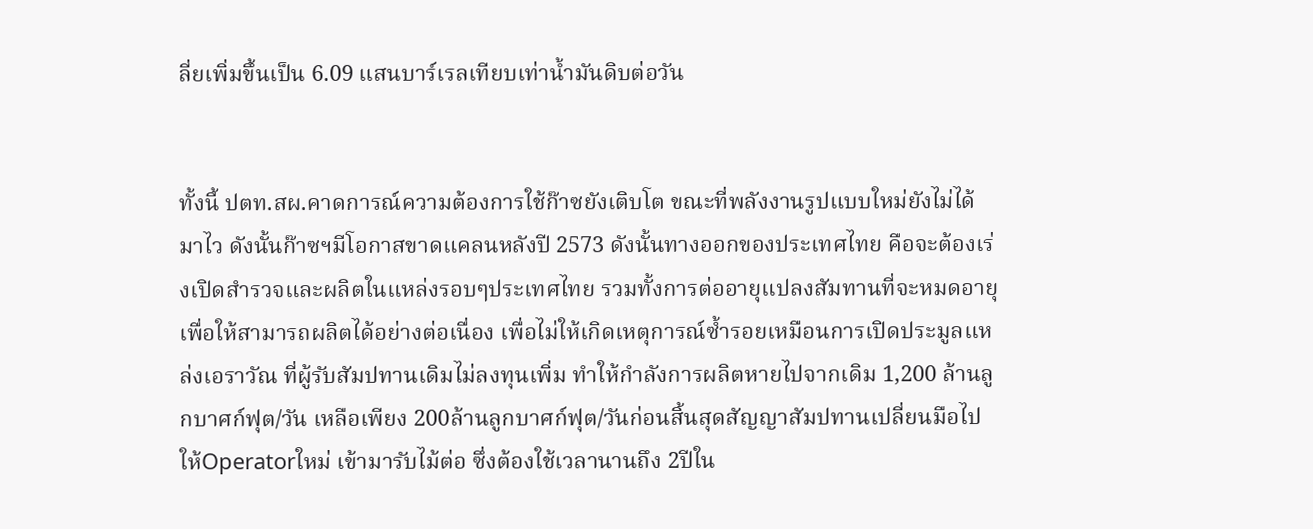ลี่ยเพิ่มขึ้นเป็น 6.09 แสนบาร์เรลเทียบเท่าน้ำมันดิบต่อวัน


ทั้งนี้ ปตท.สผ.คาดการณ์ความต้องการใช้ก๊าซยังเติบโต ขณะที่พลังงานรูปแบบใหม่ยังไม่ได้มาไว ดังนั้นก๊าซฯมีโอกาสขาดแคลนหลังปี 2573 ดังนั้นทางออกของประเทศไทย คือจะต้องเร่งเปิดสำรวจและผลิตในแหล่งรอบๆประเทศไทย รวมทั้งการต่ออายุแปลงสัมทานที่จะหมดอายุ เพื่อให้สามารถผลิตได้อย่างต่อเนื่อง เพื่อไม่ให้เกิดเหตุการณ์ซ้ำรอยเหมือนการเปิดประมูลแหล่งเอราวัณ ที่ผู้รับสัมปทานเดิมไม่ลงทุนเพิ่ม ทำให้กำลังการผลิตหายไปจากเดิม 1,200 ล้านลูกบาศก์ฟุต/วัน เหลือเพียง 200ล้านลูกบาศก์ฟุต/วันก่อนสิ้นสุดสัญญาสัมปทานเปลี่ยนมือไปให้Operatorใหม่ เข้ามารับไม้ต่อ ซึ่งต้องใช้เวลานานถึง 2ปีใน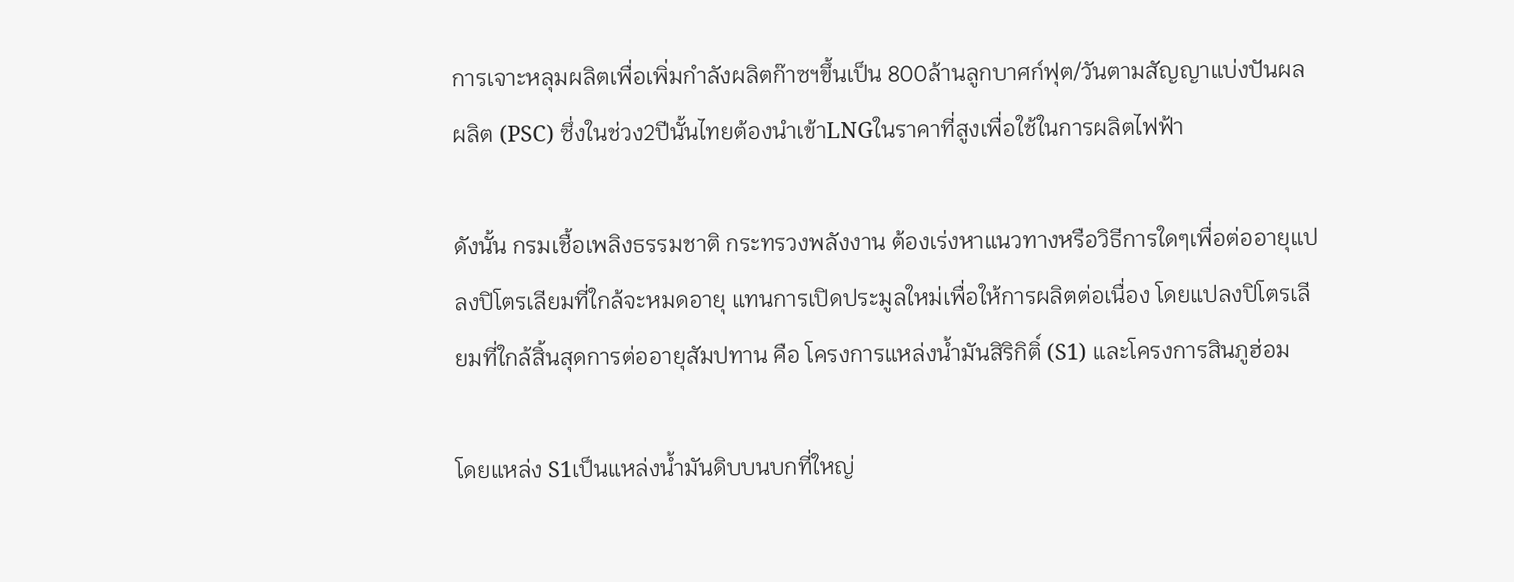การเจาะหลุมผลิตเพื่อเพิ่มกำลังผลิตก๊าซฯขึ้นเป็น 800ล้านลูกบาศก์ฟุต/วันตามสัญญาแบ่งปันผลผลิต (PSC) ซึ่งในช่วง2ปีนั้นไทยต้องนำเข้าLNGในราคาที่สูงเพื่อใช้ในการผลิตไฟฟ้า

ดังนั้น กรมเชื้อเพลิงธรรมชาติ กระทรวงพลังงาน ต้องเร่งหาแนวทางหรือวิธีการใดๆเพื่อต่ออายุแปลงปิโตรเลียมที่ใกล้จะหมดอายุ แทนการเปิดประมูลใหม่เพื่อให้การผลิตต่อเนื่อง โดยแปลงปิโตรเลียมที่ใกล้สิ้นสุดการต่ออายุสัมปทาน คือ โครงการแหล่งน้ำมันสิริกิติ์ (S1) และโครงการสินภูฮ่อม

โดยแหล่ง S1เป็นแหล่งน้ำมันดิบบนบกที่ใหญ่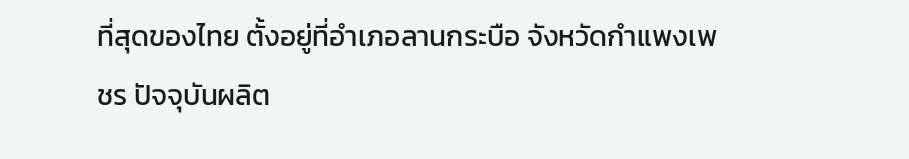ที่สุดของไทย ตั้งอยู่ที่อำเภอลานกระบือ จังหวัดกำแพงเพชร ปัจจุบันผลิต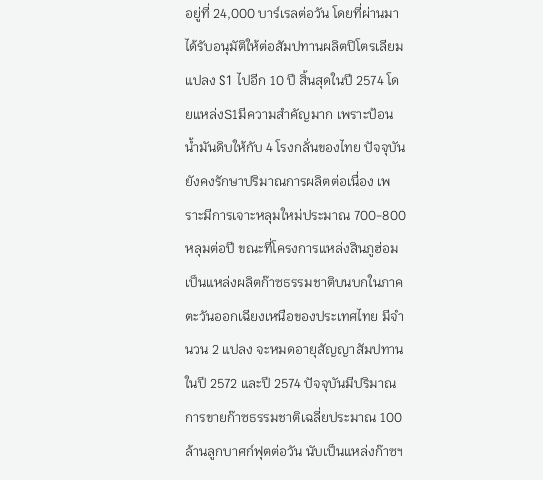อยู่ที่ 24,000 บาร์เรลต่อวัน โดยที่ผ่านมาได้รับอนุมัติให้ต่อสัมปทานผลิตปิโตรเลียมแปลง S1 ไปอีก 10 ปี สิ้นสุดในปี 2574 โดยแหล่งS1มีความสำคัญมาก เพราะป้อนน้ำมันดิบให้กับ 4 โรงกลั่นของไทย ปัจจุบันยังคงรักษาปริมาณการผลิตต่อเนื่อง เพราะมีการเจาะหลุมใหม่ประมาณ 700-800 หลุมต่อปี ขณะที่โครงการแหล่งสินภูฮ่อม เป็นแหล่งผลิตก๊าซธรรมชาติบนบกในภาคตะวันออกเฉียงเหนือของประเทศไทย มีจำนวน 2 แปลง จะหมดอายุสัญญาสัมปทานในปี 2572 และปี 2574 ปัจจุบันมีปริมาณการขายก๊าซธรรมชาติเฉลี่ยประมาณ 100ล้านลูกบาศก์ฟุตต่อวัน นับเป็นแหล่งก๊าซฯ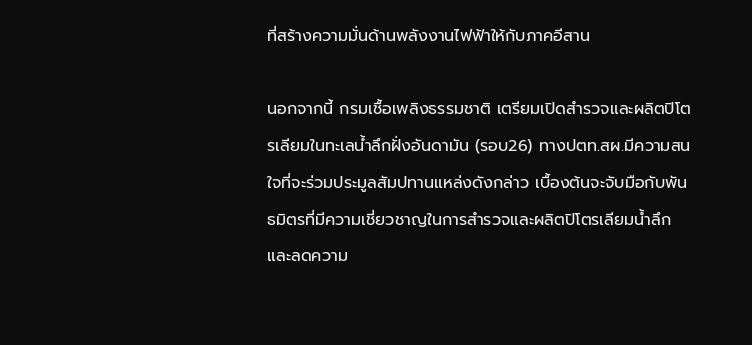ที่สร้างความมั่นด้านพลังงานไฟฟ้าให้กับภาคอีสาน

นอกจากนี้ กรมเชื้อเพลิงธรรมชาติ เตรียมเปิดสำรวจและผลิตปิโตรเลียมในทะเลน้ำลึกฝั่งอันดามัน (รอบ26) ทางปตท.สผ.มีความสนใจที่จะร่วมประมูลสัมปทานแหล่งดังกล่าว เบื้องต้นจะจับมือกับพันธมิตรที่มีความเชี่ยวชาญในการสำรวจและผลิตปิโตรเลียมน้ำลึก และลดความ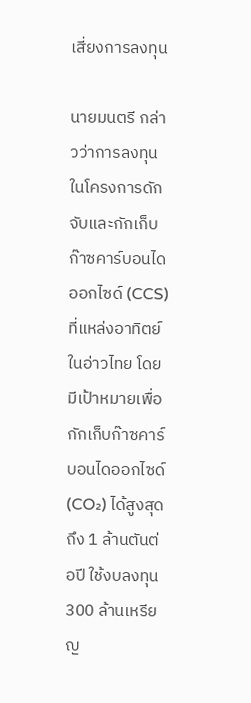เสี่ยงการลงทุน

นายมนตรี กล่าวว่าการลงทุนในโครงการดักจับและกักเก็บก๊าซคาร์บอนไดออกไซด์ (CCS) ที่แหล่งอาทิตย์ในอ่าวไทย โดยมีเป้าหมายเพื่อกักเก็บก๊าซคาร์บอนไดออกไซด์ (CO₂) ได้สูงสุดถึง 1 ล้านตันต่อปี ใช้งบลงทุน 300 ล้านเหรียญ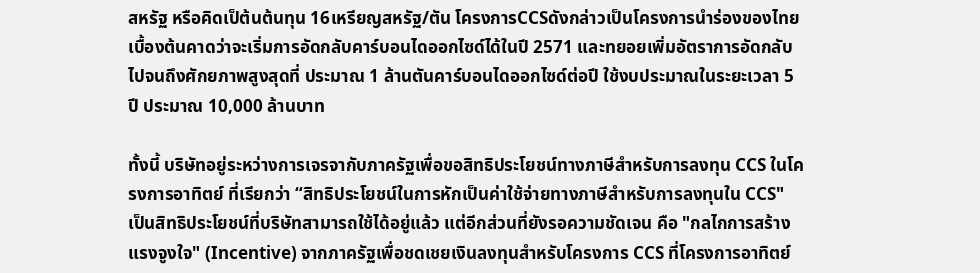สหรัฐ หรือคิดเป็ต้นต้นทุน 16เหรียญสหรัฐ/ตัน โครงการCCSดังกล่าวเป็นโครงการนำร่องของไทย เบื้องต้นคาดว่าจะเริ่มการอัดกลับคาร์บอนไดออกไซด์ได้ในปี 2571 และทยอยเพิ่มอัตราการอัดกลับไปจนถึงศักยภาพสูงสุดที่ ประมาณ 1 ล้านตันคาร์บอนไดออกไซด์ต่อปี ใช้งบประมาณในระยะเวลา 5 ปี ประมาณ 10,000 ล้านบาท

ทั้งนี้ บริษัทอยู่ระหว่างการเจรจากับภาครัฐเพื่อขอสิทธิประโยชน์ทางภาษีสำหรับการลงทุน CCS ในโครงการอาทิตย์ ที่เรียกว่า “สิทธิประโยชน์ในการหักเป็นค่าใช้จ่ายทางภาษีสำหรับการลงทุนใน CCS" เป็นสิทธิประโยชน์ที่บริษัทสามารถใช้ได้อยู่แล้ว แต่อีกส่วนที่ยังรอความชัดเจน คือ "กลไกการสร้างแรงจูงใจ" (Incentive) จากภาครัฐเพื่อชดเชยเงินลงทุนสำหรับโครงการ CCS ที่โครงการอาทิตย์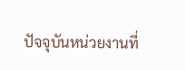ปัจจุบันหน่วยงานที่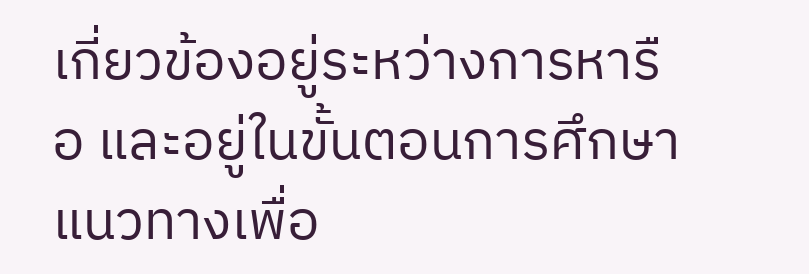เกี่ยวข้องอยู่ระหว่างการหารือ และอยู่ในขั้นตอนการศึกษาแนวทางเพื่อ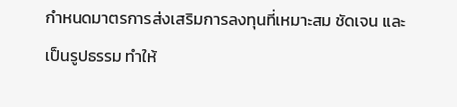กำหนดมาตรการส่งเสริมการลงทุนที่เหมาะสม ชัดเจน และเป็นรูปธรรม ทำให้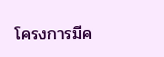โครงการมีค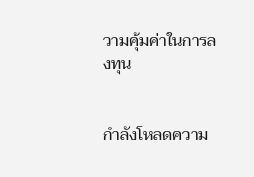วามคุ้มค่าในการลงทุน


กำลังโหลดความ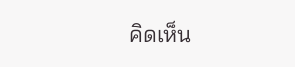คิดเห็น